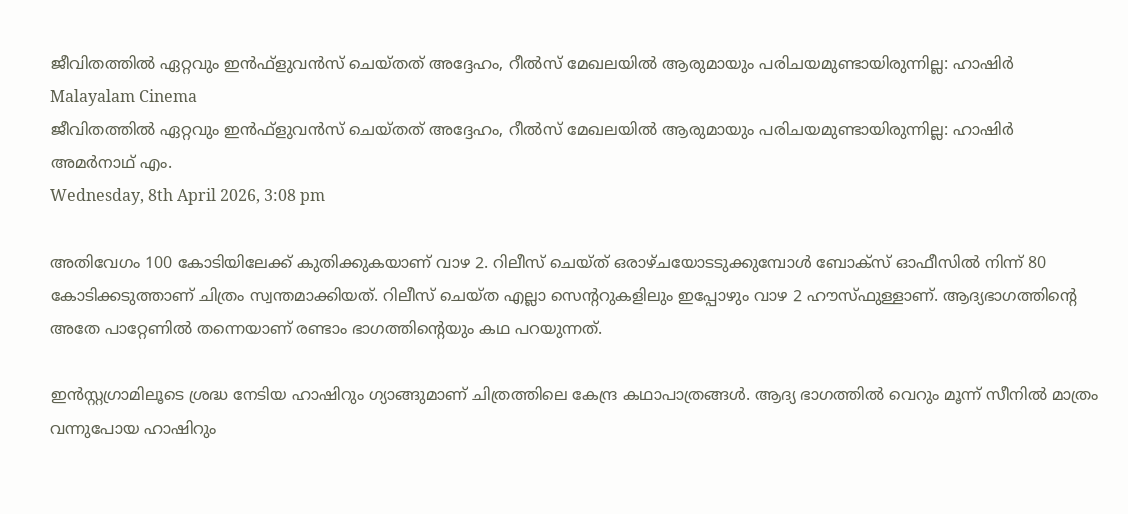ജീവിതത്തില്‍ ഏറ്റവും ഇന്‍ഫ്‌ളുവന്‍സ് ചെയ്തത് അദ്ദേഹം, റീല്‍സ് മേഖലയില്‍ ആരുമായും പരിചയമുണ്ടായിരുന്നില്ല: ഹാഷിര്‍
Malayalam Cinema
ജീവിതത്തില്‍ ഏറ്റവും ഇന്‍ഫ്‌ളുവന്‍സ് ചെയ്തത് അദ്ദേഹം, റീല്‍സ് മേഖലയില്‍ ആരുമായും പരിചയമുണ്ടായിരുന്നില്ല: ഹാഷിര്‍
അമര്‍നാഥ് എം.
Wednesday, 8th April 2026, 3:08 pm

അതിവേഗം 100 കോടിയിലേക്ക് കുതിക്കുകയാണ് വാഴ 2. റിലീസ് ചെയ്ത് ഒരാഴ്ചയോടടുക്കുമ്പോള്‍ ബോക്‌സ് ഓഫീസില്‍ നിന്ന് 80 കോടിക്കടുത്താണ് ചിത്രം സ്വന്തമാക്കിയത്. റിലീസ് ചെയ്ത എല്ലാ സെന്ററുകളിലും ഇപ്പോഴും വാഴ 2 ഹൗസ്ഫുള്ളാണ്. ആദ്യഭാഗത്തിന്റെ അതേ പാറ്റേണില്‍ തന്നെയാണ് രണ്ടാം ഭാഗത്തിന്റെയും കഥ പറയുന്നത്.

ഇന്‍സ്റ്റഗ്രാമിലൂടെ ശ്രദ്ധ നേടിയ ഹാഷിറും ഗ്യാങ്ങുമാണ് ചിത്രത്തിലെ കേന്ദ്ര കഥാപാത്രങ്ങള്‍. ആദ്യ ഭാഗത്തില്‍ വെറും മൂന്ന് സീനില്‍ മാത്രം വന്നുപോയ ഹാഷിറും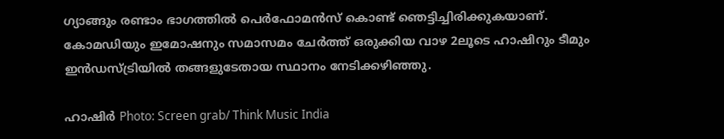ഗ്യാങ്ങും രണ്ടാം ഭാഗത്തില്‍ പെര്‍ഫോമന്‍സ് കൊണ്ട് ഞെട്ടിച്ചിരിക്കുകയാണ്. കോമഡിയും ഇമോഷനും സമാസമം ചേര്‍ത്ത് ഒരുക്കിയ വാഴ 2ലൂടെ ഹാഷിറും ടീമും ഇന്‍ഡസ്ട്രിയില്‍ തങ്ങളുടേതായ സ്ഥാനം നേടിക്കഴിഞ്ഞു.

ഹാഷിര്‍ Photo: Screen grab/ Think Music India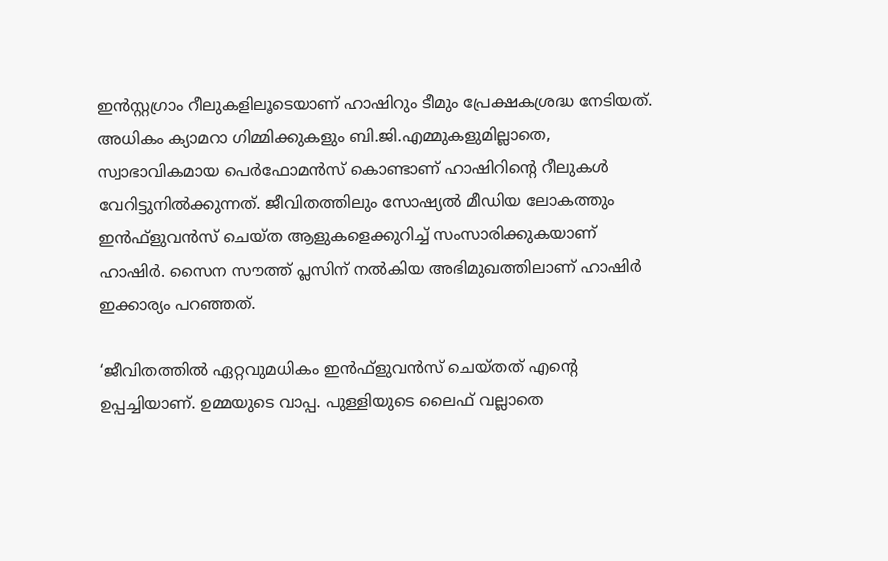ഇന്‍സ്റ്റഗ്രാം റീലുകളിലൂടെയാണ് ഹാഷിറും ടീമും പ്രേക്ഷകശ്രദ്ധ നേടിയത്. അധികം ക്യാമറാ ഗിമ്മിക്കുകളും ബി.ജി.എമ്മുകളുമില്ലാതെ, സ്വാഭാവികമായ പെര്‍ഫോമന്‍സ് കൊണ്ടാണ് ഹാഷിറിന്റെ റീലുകള്‍ വേറിട്ടുനില്‍ക്കുന്നത്. ജീവിതത്തിലും സോഷ്യല്‍ മീഡിയ ലോകത്തും ഇന്‍ഫ്‌ളുവന്‍സ് ചെയ്ത ആളുകളെക്കുറിച്ച് സംസാരിക്കുകയാണ് ഹാഷിര്‍. സൈന സൗത്ത് പ്ലസിന് നല്‍കിയ അഭിമുഖത്തിലാണ് ഹാഷിര്‍ ഇക്കാര്യം പറഞ്ഞത്.

‘ജീവിതത്തില്‍ ഏറ്റവുമധികം ഇന്‍ഫ്‌ളുവന്‍സ് ചെയ്തത് എന്റെ ഉപ്പച്ചിയാണ്. ഉമ്മയുടെ വാപ്പ. പുള്ളിയുടെ ലൈഫ് വല്ലാതെ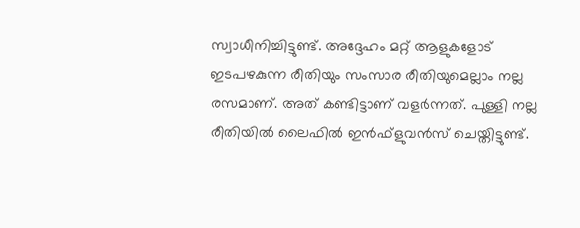സ്വാധീനിച്ചിട്ടുണ്ട്. അദ്ദേഹം മറ്റ് ആളുകളോട് ഇടപഴകുന്ന രീതിയും സംസാര രീതിയുമെല്ലാം നല്ല രസമാണ്. അത് കണ്ടിട്ടാണ് വളര്‍ന്നത്. പുള്ളി നല്ല രീതിയില്‍ ലൈഫില്‍ ഇന്‍ഫ്‌ളുവന്‍സ് ചെയ്തിട്ടുണ്ട്.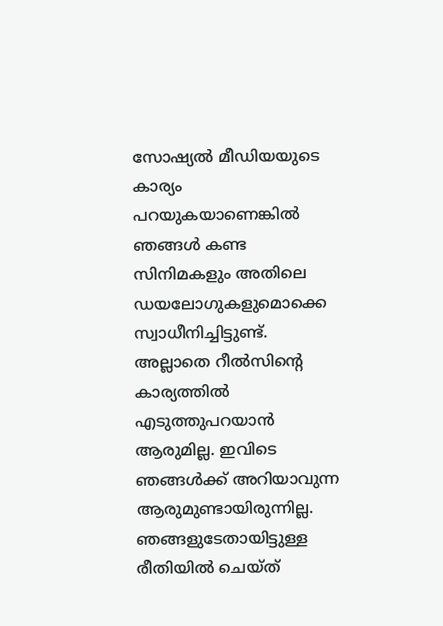സോഷ്യല്‍ മീഡിയയുടെ കാര്യം പറയുകയാണെങ്കില്‍ ഞങ്ങള്‍ കണ്ട സിനിമകളും അതിലെ ഡയലോഗുകളുമൊക്കെ സ്വാധീനിച്ചിട്ടുണ്ട്. അല്ലാതെ റീല്‍സിന്റെ കാര്യത്തില്‍ എടുത്തുപറയാന്‍ ആരുമില്ല. ഇവിടെ ഞങ്ങള്‍ക്ക് അറിയാവുന്ന ആരുമുണ്ടായിരുന്നില്ല. ഞങ്ങളുടേതായിട്ടുള്ള രീതിയില്‍ ചെയ്ത്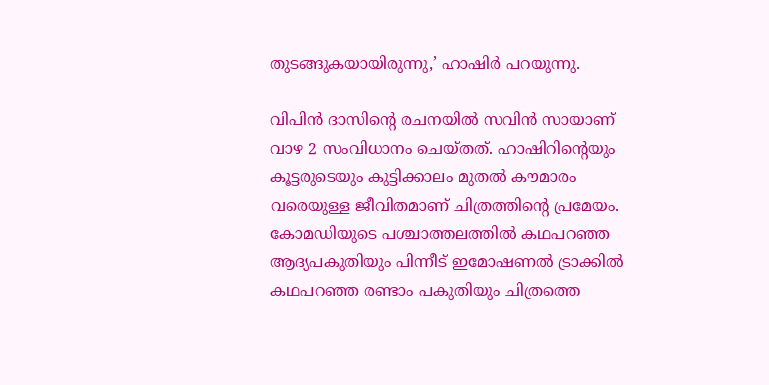തുടങ്ങുകയായിരുന്നു,’ ഹാഷിര്‍ പറയുന്നു.

വിപിന്‍ ദാസിന്റെ രചനയില്‍ സവിന്‍ സായാണ് വാഴ 2 സംവിധാനം ചെയ്തത്. ഹാഷിറിന്റെയും കൂട്ടരുടെയും കുട്ടിക്കാലം മുതല്‍ കൗമാരം വരെയുള്ള ജീവിതമാണ് ചിത്രത്തിന്റെ പ്രമേയം. കോമഡിയുടെ പശ്ചാത്തലത്തില്‍ കഥപറഞ്ഞ ആദ്യപകുതിയും പിന്നീട് ഇമോഷണല്‍ ട്രാക്കില്‍ കഥപറഞ്ഞ രണ്ടാം പകുതിയും ചിത്രത്തെ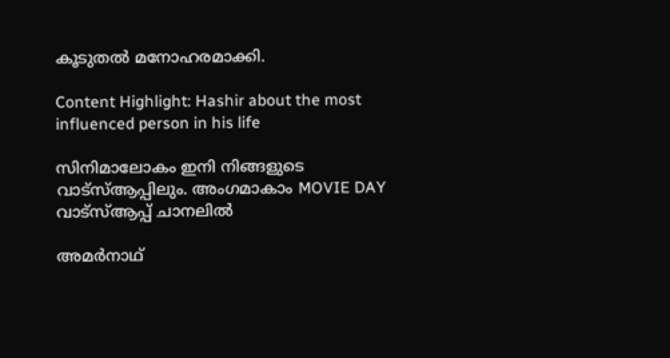കൂടുതല്‍ മനോഹരമാക്കി.

Content Highlight: Hashir about the most influenced person in his life

സിനിമാലോകം ഇനി നിങ്ങളുടെ വാട്സ്ആപ്പിലും. അംഗമാകാം MOVIE DAY വാട്സ്ആപ്പ് ചാനലിൽ

അമര്‍നാഥ്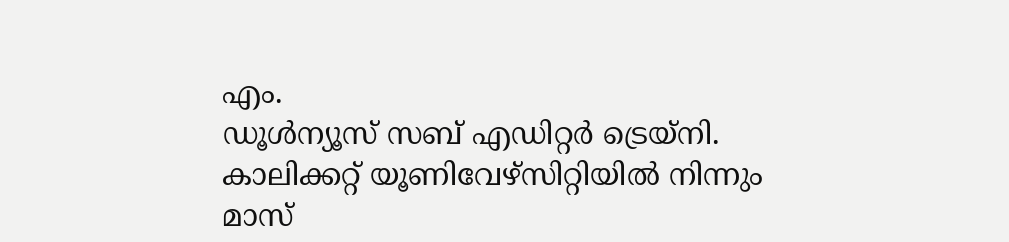എം.
ഡൂള്‍ന്യൂസ് സബ് എഡിറ്റര്‍ ട്രെയ്‌നി. കാലിക്കറ്റ് യൂണിവേഴ്‌സിറ്റിയില്‍ നിന്നും മാസ്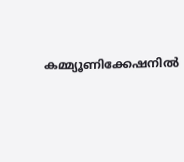കമ്മ്യൂണിക്കേഷനില്‍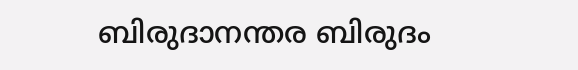ബിരുദാനന്തര ബിരുദം